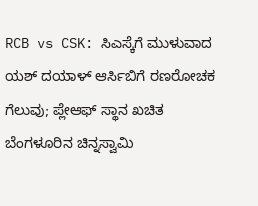RCB vs CSK: ಸಿಎಸ್ಕೆಗೆ ಮುಳುವಾದ ಯಶ್ ದಯಾಳ್ ಆರ್ಸಿಬಿಗೆ ರಣರೋಚಕ ಗೆಲುವು; ಪ್ಲೇಆಫ್ ಸ್ಥಾನ ಖಚಿತ
ಬೆಂಗಳೂರಿನ ಚಿನ್ನಸ್ವಾಮಿ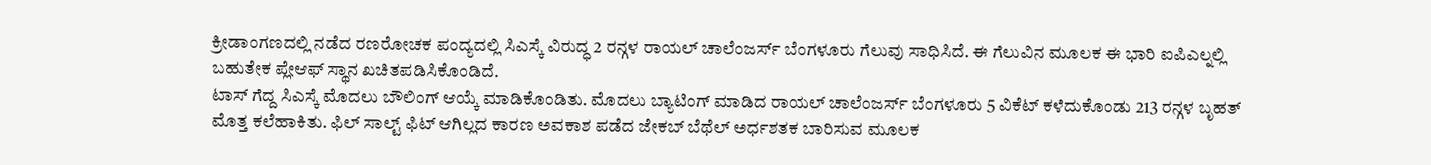ಕ್ರೀಡಾಂಗಣದಲ್ಲಿ ನಡೆದ ರಣರೋಚಕ ಪಂದ್ಯದಲ್ಲಿ ಸಿಎಸ್ಕೆ ವಿರುದ್ಧ 2 ರನ್ಗಳ ರಾಯಲ್ ಚಾಲೆಂಜರ್ಸ್ ಬೆಂಗಳೂರು ಗೆಲುವು ಸಾಧಿಸಿದೆ. ಈ ಗೆಲುವಿನ ಮೂಲಕ ಈ ಭಾರಿ ಐಪಿಎಲ್ನಲ್ಲಿ ಬಹುತೇಕ ಪ್ಲೇಆಫ್ ಸ್ಥಾನ ಖಚಿತಪಡಿಸಿಕೊಂಡಿದೆ.
ಟಾಸ್ ಗೆದ್ದ ಸಿಎಸ್ಕೆ ಮೊದಲು ಬೌಲಿಂಗ್ ಆಯ್ಕೆ ಮಾಡಿಕೊಂಡಿತು. ಮೊದಲು ಬ್ಯಾಟಿಂಗ್ ಮಾಡಿದ ರಾಯಲ್ ಚಾಲೆಂಜರ್ಸ್ ಬೆಂಗಳೂರು 5 ವಿಕೆಟ್ ಕಳೆದುಕೊಂಡು 213 ರನ್ಗಳ ಬೃಹತ್ ಮೊತ್ತ ಕಲೆಹಾಕಿತು. ಫಿಲ್ ಸಾಲ್ಟ್ ಫಿಟ್ ಆಗಿಲ್ಲದ ಕಾರಣ ಅವಕಾಶ ಪಡೆದ ಜೇಕಬ್ ಬೆಥೆಲ್ ಅರ್ಧಶತಕ ಬಾರಿಸುವ ಮೂಲಕ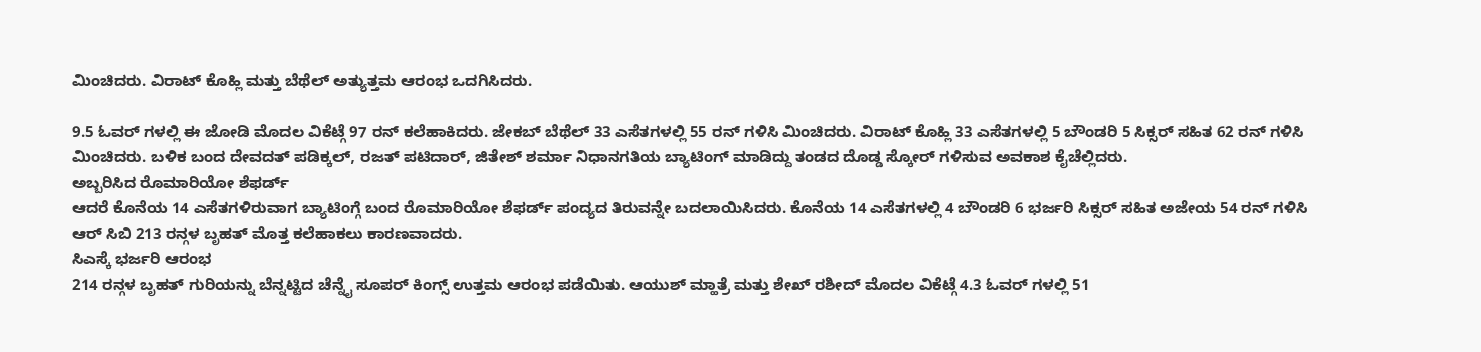ಮಿಂಚಿದರು. ವಿರಾಟ್ ಕೊಹ್ಲಿ ಮತ್ತು ಬೆಥೆಲ್ ಅತ್ಯುತ್ತಮ ಆರಂಭ ಒದಗಿಸಿದರು.

9.5 ಓವರ್ ಗಳಲ್ಲಿ ಈ ಜೋಡಿ ಮೊದಲ ವಿಕೆಟ್ಗೆ 97 ರನ್ ಕಲೆಹಾಕಿದರು. ಜೇಕಬ್ ಬೆಥೆಲ್ 33 ಎಸೆತಗಳಲ್ಲಿ 55 ರನ್ ಗಳಿಸಿ ಮಿಂಚಿದರು. ವಿರಾಟ್ ಕೊಹ್ಲಿ 33 ಎಸೆತಗಳಲ್ಲಿ 5 ಬೌಂಡರಿ 5 ಸಿಕ್ಸರ್ ಸಹಿತ 62 ರನ್ ಗಳಿಸಿ ಮಿಂಚಿದರು. ಬಳಿಕ ಬಂದ ದೇವದತ್ ಪಡಿಕ್ಕಲ್, ರಜತ್ ಪಟಿದಾರ್, ಜಿತೇಶ್ ಶರ್ಮಾ ನಿಧಾನಗತಿಯ ಬ್ಯಾಟಿಂಗ್ ಮಾಡಿದ್ದು ತಂಡದ ದೊಡ್ಡ ಸ್ಕೋರ್ ಗಳಿಸುವ ಅವಕಾಶ ಕೈಚೆಲ್ಲಿದರು.
ಅಬ್ಬರಿಸಿದ ರೊಮಾರಿಯೋ ಶೆಫರ್ಡ್
ಆದರೆ ಕೊನೆಯ 14 ಎಸೆತಗಳಿರುವಾಗ ಬ್ಯಾಟಿಂಗ್ಗೆ ಬಂದ ರೊಮಾರಿಯೋ ಶೆಫರ್ಡ್ ಪಂದ್ಯದ ತಿರುವನ್ನೇ ಬದಲಾಯಿಸಿದರು. ಕೊನೆಯ 14 ಎಸೆತಗಳಲ್ಲಿ 4 ಬೌಂಡರಿ 6 ಭರ್ಜರಿ ಸಿಕ್ಸರ್ ಸಹಿತ ಅಜೇಯ 54 ರನ್ ಗಳಿಸಿ ಆರ್ ಸಿಬಿ 213 ರನ್ಗಳ ಬೃಹತ್ ಮೊತ್ತ ಕಲೆಹಾಕಲು ಕಾರಣವಾದರು.
ಸಿಎಸ್ಕೆ ಭರ್ಜರಿ ಆರಂಭ
214 ರನ್ಗಳ ಬೃಹತ್ ಗುರಿಯನ್ನು ಬೆನ್ನಟ್ಟಿದ ಚೆನ್ನೈ ಸೂಪರ್ ಕಿಂಗ್ಸ್ ಉತ್ತಮ ಆರಂಭ ಪಡೆಯಿತು. ಆಯುಶ್ ಮ್ಹಾತ್ರೆ ಮತ್ತು ಶೇಖ್ ರಶೀದ್ ಮೊದಲ ವಿಕೆಟ್ಗೆ 4.3 ಓವರ್ ಗಳಲ್ಲಿ 51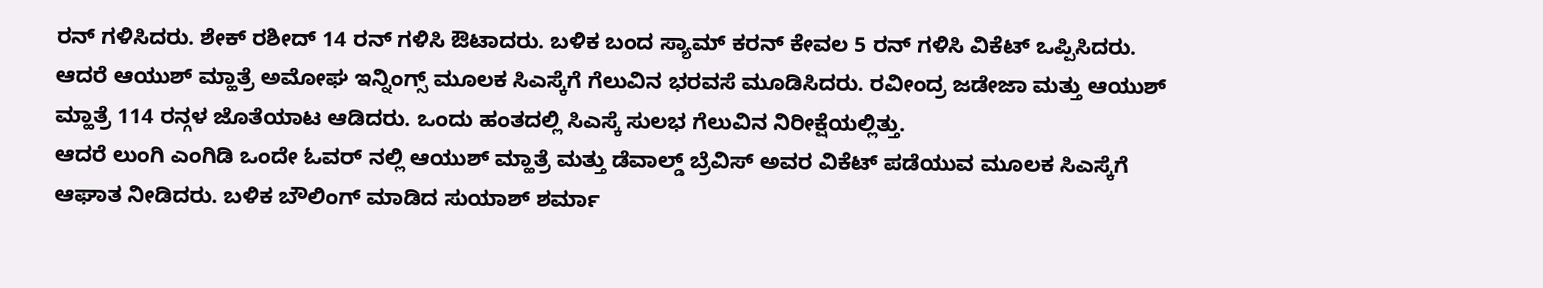ರನ್ ಗಳಿಸಿದರು. ಶೇಕ್ ರಶೀದ್ 14 ರನ್ ಗಳಿಸಿ ಔಟಾದರು. ಬಳಿಕ ಬಂದ ಸ್ಯಾಮ್ ಕರನ್ ಕೇವಲ 5 ರನ್ ಗಳಿಸಿ ವಿಕೆಟ್ ಒಪ್ಪಿಸಿದರು.
ಆದರೆ ಆಯುಶ್ ಮ್ಹಾತ್ರೆ ಅಮೋಘ ಇನ್ನಿಂಗ್ಸ್ ಮೂಲಕ ಸಿಎಸ್ಕೆಗೆ ಗೆಲುವಿನ ಭರವಸೆ ಮೂಡಿಸಿದರು. ರವೀಂದ್ರ ಜಡೇಜಾ ಮತ್ತು ಆಯುಶ್ ಮ್ಹಾತ್ರೆ 114 ರನ್ಗಳ ಜೊತೆಯಾಟ ಆಡಿದರು. ಒಂದು ಹಂತದಲ್ಲಿ ಸಿಎಸ್ಕೆ ಸುಲಭ ಗೆಲುವಿನ ನಿರೀಕ್ಷೆಯಲ್ಲಿತ್ತು.
ಆದರೆ ಲುಂಗಿ ಎಂಗಿಡಿ ಒಂದೇ ಓವರ್ ನಲ್ಲಿ ಆಯುಶ್ ಮ್ಹಾತ್ರೆ ಮತ್ತು ಡೆವಾಲ್ಡ್ ಬ್ರೆವಿಸ್ ಅವರ ವಿಕೆಟ್ ಪಡೆಯುವ ಮೂಲಕ ಸಿಎಸ್ಕೆಗೆ ಆಘಾತ ನೀಡಿದರು. ಬಳಿಕ ಬೌಲಿಂಗ್ ಮಾಡಿದ ಸುಯಾಶ್ ಶರ್ಮಾ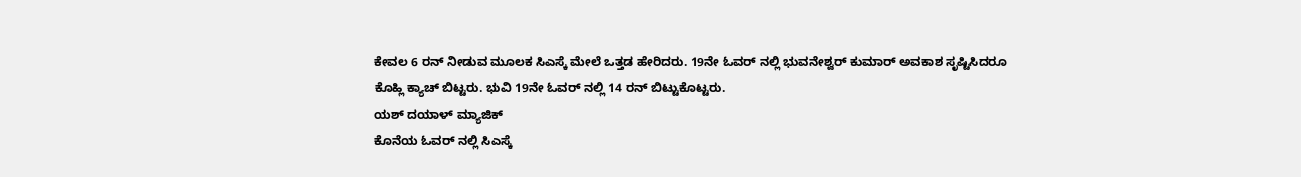ಕೇವಲ 6 ರನ್ ನೀಡುವ ಮೂಲಕ ಸಿಎಸ್ಕೆ ಮೇಲೆ ಒತ್ತಡ ಹೇರಿದರು. 19ನೇ ಓವರ್ ನಲ್ಲಿ ಭುವನೇಶ್ವರ್ ಕುಮಾರ್ ಅವಕಾಶ ಸೃಷ್ಟಿಸಿದರೂ ಕೊಹ್ಲಿ ಕ್ಯಾಚ್ ಬಿಟ್ಟರು. ಭುವಿ 19ನೇ ಓವರ್ ನಲ್ಲಿ 14 ರನ್ ಬಿಟ್ಟುಕೊಟ್ಟರು.
ಯಶ್ ದಯಾಳ್ ಮ್ಯಾಜಿಕ್
ಕೊನೆಯ ಓವರ್ ನಲ್ಲಿ ಸಿಎಸ್ಕೆ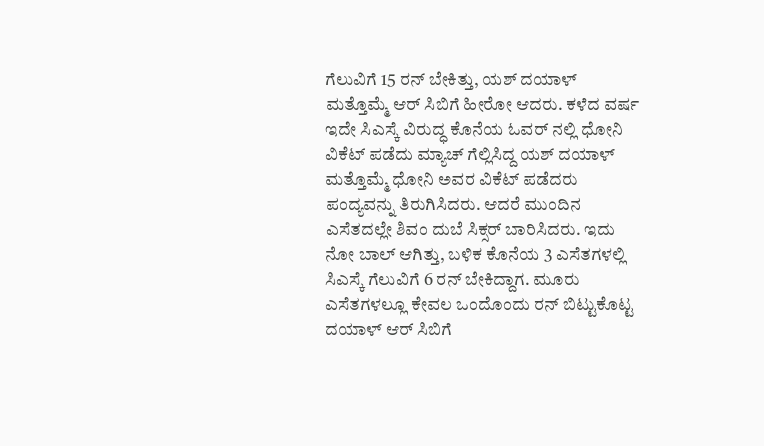ಗೆಲುವಿಗೆ 15 ರನ್ ಬೇಕಿತ್ತು, ಯಶ್ ದಯಾಳ್ ಮತ್ತೊಮ್ಮೆ ಆರ್ ಸಿಬಿಗೆ ಹೀರೋ ಆದರು. ಕಳೆದ ವರ್ಷ ಇದೇ ಸಿಎಸ್ಕೆ ವಿರುದ್ಧ ಕೊನೆಯ ಓವರ್ ನಲ್ಲಿ ಧೋನಿ ವಿಕೆಟ್ ಪಡೆದು ಮ್ಯಾಚ್ ಗೆಲ್ಲಿಸಿದ್ದ ಯಶ್ ದಯಾಳ್ ಮತ್ತೊಮ್ಮೆ ಧೋನಿ ಅವರ ವಿಕೆಟ್ ಪಡೆದರು ಪಂದ್ಯವನ್ನು ತಿರುಗಿಸಿದರು. ಆದರೆ ಮುಂದಿನ ಎಸೆತದಲ್ಲೇ ಶಿವಂ ದುಬೆ ಸಿಕ್ಸರ್ ಬಾರಿಸಿದರು. ಇದು ನೋ ಬಾಲ್ ಆಗಿತ್ತು, ಬಳಿಕ ಕೊನೆಯ 3 ಎಸೆತಗಳಲ್ಲಿ ಸಿಎಸ್ಕೆ ಗೆಲುವಿಗೆ 6 ರನ್ ಬೇಕಿದ್ದಾಗ. ಮೂರು ಎಸೆತಗಳಲ್ಲೂ ಕೇವಲ ಒಂದೊಂದು ರನ್ ಬಿಟ್ಟುಕೊಟ್ಟ ದಯಾಳ್ ಆರ್ ಸಿಬಿಗೆ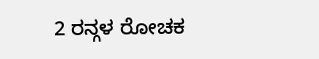2 ರನ್ಗಳ ರೋಚಕ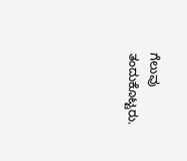ಗೆಲುವು ತಂದುಕೊಟ್ಟರು.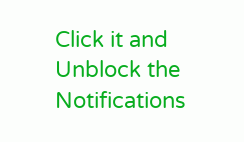Click it and Unblock the Notifications